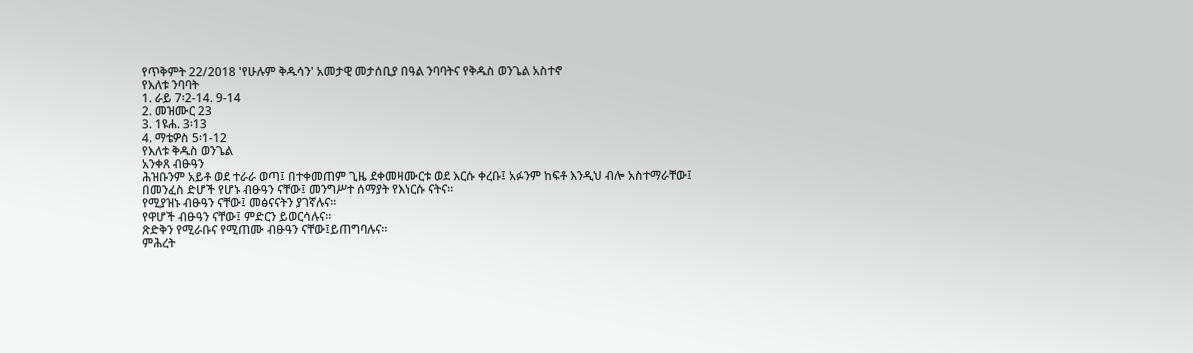የጥቅምት 22/2018 'የሁሉም ቅዱሳን' አመታዊ መታሰቢያ በዓል ንባባትና የቅዱስ ወንጌል አስተኖ
የእለቱ ንባባት
1. ራይ 7፡2-14. 9-14
2. መዝሙር 23
3. 1ዩሐ. 3፡13
4. ማቴዎስ 5፡1-12
የእለቱ ቅዱስ ወንጌል
አንቀጸ ብፁዓን
ሕዝቡንም አይቶ ወደ ተራራ ወጣ፤ በተቀመጠም ጊዜ ደቀመዛሙርቱ ወደ እርሱ ቀረቡ፤ አፉንም ከፍቶ እንዲህ ብሎ አስተማራቸው፤
በመንፈስ ድሆች የሆኑ ብፁዓን ናቸው፤ መንግሥተ ሰማያት የእነርሱ ናትና።
የሚያዝኑ ብፁዓን ናቸው፤ መፅናናትን ያገኛሉና።
የዋሆች ብፁዓን ናቸው፤ ምድርን ይወርሳሉና።
ጽድቅን የሚራቡና የሚጠሙ ብፁዓን ናቸው፤ይጠግባሉና።
ምሕረት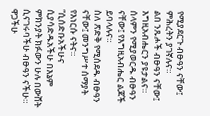የሚያደርጉ ብፁዓን ናቸው፤ ምሕረትን ያገኛሉና።
ልበ ንጹሖች ብፁዓን ናቸው፤ እግዚአብሔርን ያዩታልና።
ሰላምን የሚያወርዱ ብፁዓን ናቸው፤ የእግዚአብሔር ልጆች ይባላሉና።
ስለ ጽድቅ የሚሰደዱ ብፁዓን ናቸው፤ መንግሥተ ሰማያት የእነርሱ ናትና።
“ሲሰድቡአችሁና ሲያሳድዱአችሁ በእኔም ምክንያት ክፉውን ሁሉ በውሸት ሲናገሩባችሁ ብፁዓን ናችሁ። ዋጋችሁ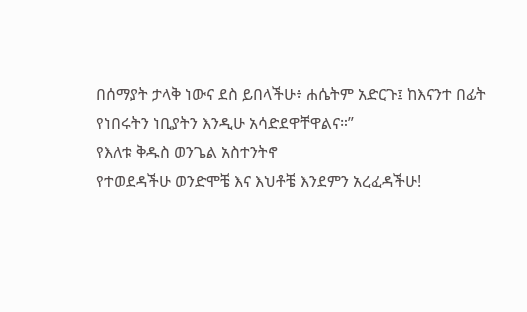በሰማያት ታላቅ ነውና ደስ ይበላችሁ፥ ሐሴትም አድርጉ፤ ከእናንተ በፊት የነበሩትን ነቢያትን እንዲሁ አሳድደዋቸዋልና።”
የእለቱ ቅዱስ ወንጌል አስተንትኖ
የተወደዳችሁ ወንድሞቼ እና እህቶቼ እንደምን አረፈዳችሁ!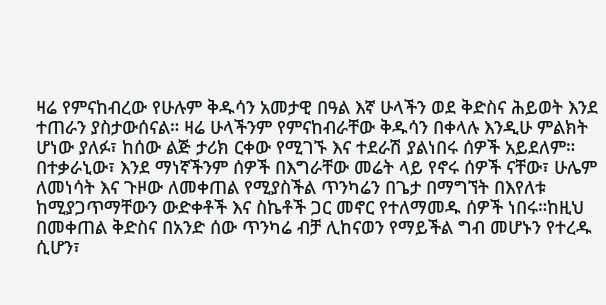ዛሬ የምናከብረው የሁሉም ቅዱሳን አመታዊ በዓል እኛ ሁላችን ወደ ቅድስና ሕይወት እንደ ተጠራን ያስታውሰናል። ዛሬ ሁላችንም የምናከብራቸው ቅዱሳን በቀላሉ እንዲሁ ምልክት ሆነው ያለፉ፣ ከሰው ልጅ ታሪክ ርቀው የሚገኙ እና ተደራሽ ያልነበሩ ሰዎች አይደለም። በተቃራኒው፣ እንደ ማነኛችንም ሰዎች በእግራቸው መሬት ላይ የኖሩ ሰዎች ናቸው፣ ሁሌም ለመነሳት እና ጉዞው ለመቀጠል የሚያስችል ጥንካሬን በጌታ በማግኘት በእየለቱ ከሚያጋጥማቸውን ውድቀቶች እና ስኬቶች ጋር መኖር የተለማመዱ ሰዎች ነበሩ።ከዚህ በመቀጠል ቅድስና በአንድ ሰው ጥንካሬ ብቻ ሊከናወን የማይችል ግብ መሆኑን የተረዱ ሲሆን፣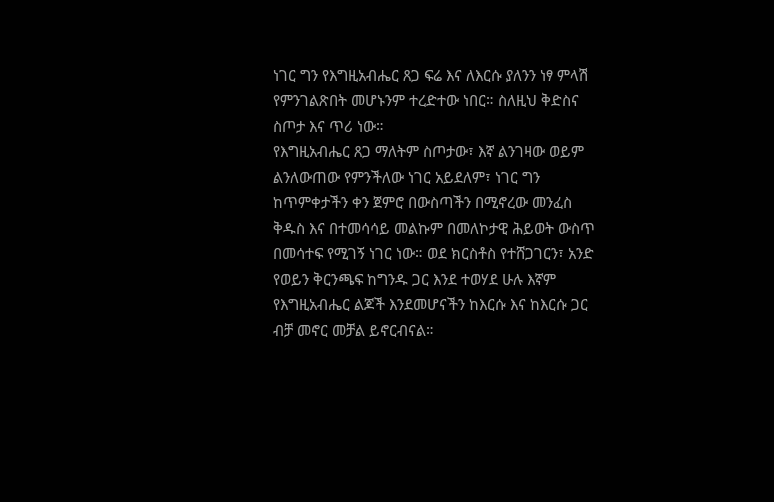ነገር ግን የእግዚአብሔር ጸጋ ፍሬ እና ለእርሱ ያለንን ነፃ ምላሽ የምንገልጽበት መሆኑንም ተረድተው ነበር። ስለዚህ ቅድስና ስጦታ እና ጥሪ ነው።
የእግዚአብሔር ጸጋ ማለትም ስጦታው፣ እኛ ልንገዛው ወይም ልንለውጠው የምንችለው ነገር አይደለም፣ ነገር ግን ከጥምቀታችን ቀን ጀምሮ በውስጣችን በሚኖረው መንፈስ ቅዱስ እና በተመሳሳይ መልኩም በመለኮታዊ ሕይወት ውስጥ በመሳተፍ የሚገኝ ነገር ነው። ወደ ክርስቶስ የተሸጋገርን፣ አንድ የወይን ቅርንጫፍ ከግንዱ ጋር እንደ ተወሃደ ሁሉ እኛም የእግዚአብሔር ልጆች እንደመሆናችን ከእርሱ እና ከእርሱ ጋር ብቻ መኖር መቻል ይኖርብናል።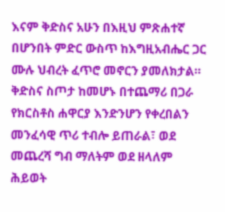እናም ቅድስና አሁን በእዚህ ምጽሐተኛ በሆንበት ምድር ውስጥ ከእግዚአብሔር ጋር ሙሉ ህብረት ፈጥሮ መኖርን ያመለክታል።
ቅድስና ስጦታ ከመሆኑ በተጨማሪ በጋራ የክርስቶስ ሐዋርያ እንድንሆን የቀረበልን መንፈሳዊ ጥሪ ተብሎ ይጠራል፣ ወደ መጨረሻ ግብ ማለትም ወደ ዘላለም ሕይወት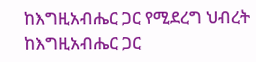ከእግዚአብሔር ጋር የሚደረግ ህብረት ከእግዚአብሔር ጋር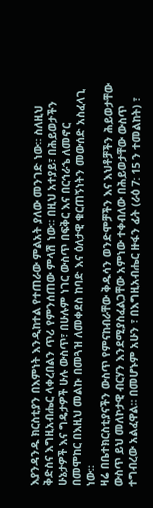እያንዳንዱ ክርስቲያን በእምነት እንዲከተል የተጠራው ምልአት ያለው መንገድ ነው። ስለዚህ ቅድስና እግዚአብሔር ላቀረበልን ጥሪ የምንሰጠው ምላሽ ነው። በዚህ አተያይ፣ በሕይወታችን ሁኔታዎች እና ግዴታዎች ሁሉ ውስጥ፣ በሁሉም ነገር ውስጥ በፍቅር እና በርኅራኄ ለመኖር በመሞከር በእዚህ መልኩ በመጓዝ ለመቀደስ ከባድ እና ዕለታዊ ቁርጠኝነትን መውሰድ አስፈላጊ ነው።
ዛሬ በቤተክርስቲያናችን ውስጥ የምናከብራቸው ቅዱሳን ወንድሞቻችን እና እህቶቻችን ሕይወታቸው ውስጥ ይህ መለኮታዊ ብርሃን እንደሚያስፈልጋቸው አምነው ተቀብለው በሕይወታቸው ውስጥ ተግብረው አልፈዋል። በመሆኑም አሁን ፣ በእግዚአብሔር ዙፋን ፊት (ራዕ 7: 15 ን ተመልከት) ፣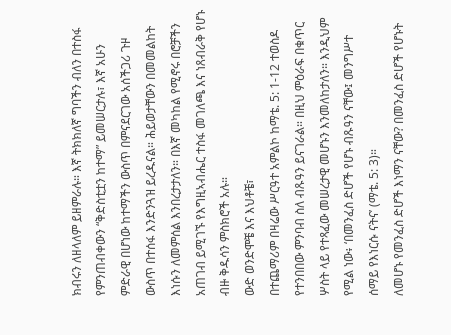ክብሩን ለዘላለም ይዘምራሉ። እኛ ትክክለኛ ግባችን ብለን በተስፋ የምንጠብቀውን “ቅድስቲቷን ከተማ” ይመሠርታሉ፣ እኛ አሁን ምድራዊ በሆነው ከተማችን ውስጥ በምናደርገው አሰችጋሪ ጉዞ ውስጥ በተሰፋ እንድንጓዝ ይረዱናል። ሕይወታቸውን በመመልከት እነሱን ለመምሰል እንበረታታለን። በእኛ መካከል የሚኖሩ በሮቻችን አጠገብ ይሚገኙ የእግዚኣብሔር ተስፋ መገለጫ እና ነጸብራቅ የሆኑ ብዙ ቅዱሳን ምስክሮች አሉ።
ውድ ወንድሞቼ እና እህቶቼ፣
በተጨማሪም በዛሬው ሥርዓተ አምልኮ ከማቴ. 5: 1-12 ተወስዶ የተንበበው ምንባብ ስለ ብጹዓን ይናገራል። በዚህ ምዕራፍ በቁጥር ሦስት ላይ የተጻፈው መሠረታዊ መሆኑን እንመለከታለን። እንዲህም የሚል ነው፥ ‘በመንፈስ ድሆች የሆኑ ብጹዓን ናቸው፤ መንግሥተ ሰማይ የእነርሱ ናትና’ (ማቴ. 5: 3)።
ለመሆኑ የመንፈስ ድሆች እነማን ናቸው? በመንፈስ ድሆች የሆኑት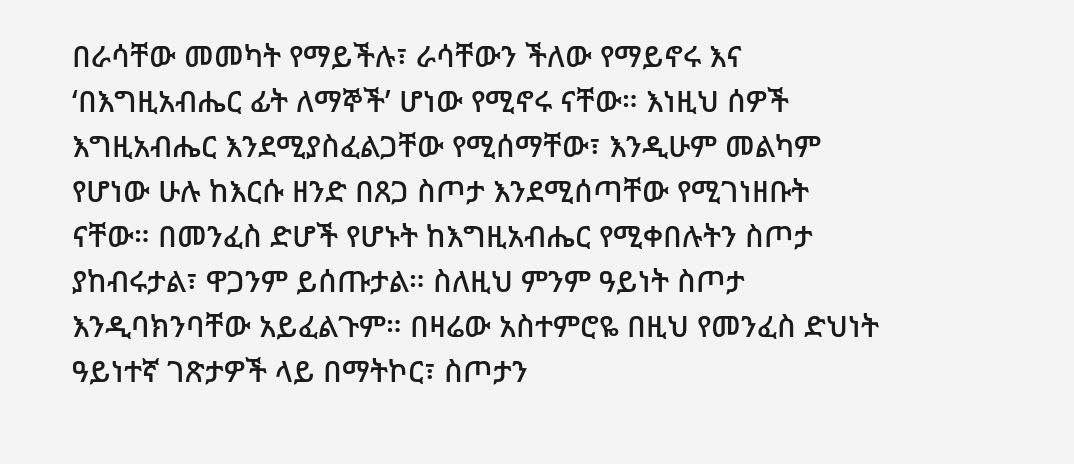በራሳቸው መመካት የማይችሉ፣ ራሳቸውን ችለው የማይኖሩ እና ‘በእግዚአብሔር ፊት ለማኞች’ ሆነው የሚኖሩ ናቸው። እነዚህ ሰዎች እግዚአብሔር እንደሚያስፈልጋቸው የሚሰማቸው፣ እንዲሁም መልካም የሆነው ሁሉ ከእርሱ ዘንድ በጸጋ ስጦታ እንደሚሰጣቸው የሚገነዘቡት ናቸው። በመንፈስ ድሆች የሆኑት ከእግዚአብሔር የሚቀበሉትን ስጦታ ያከብሩታል፣ ዋጋንም ይሰጡታል። ስለዚህ ምንም ዓይነት ስጦታ እንዲባክንባቸው አይፈልጉም። በዛሬው አስተምሮዬ በዚህ የመንፈስ ድህነት ዓይነተኛ ገጽታዎች ላይ በማትኮር፣ ስጦታን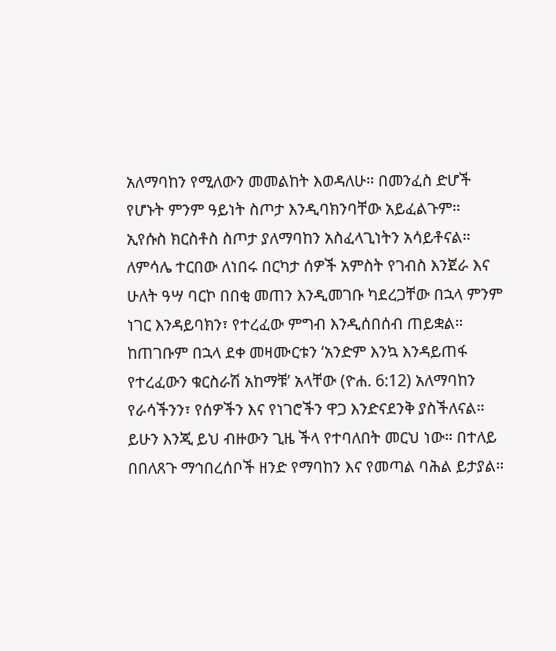አለማባከን የሚለውን መመልከት እወዳለሁ። በመንፈስ ድሆች የሆኑት ምንም ዓይነት ስጦታ እንዲባክንባቸው አይፈልጉም። ኢየሱስ ክርስቶስ ስጦታ ያለማባከን አስፈላጊነትን አሳይቶናል። ለምሳሌ ተርበው ለነበሩ በርካታ ሰዎች አምስት የገብስ እንጀራ እና ሁለት ዓሣ ባርኮ በበቂ መጠን እንዲመገቡ ካደረጋቸው በኋላ ምንም ነገር እንዳይባክን፣ የተረፈው ምግብ እንዲሰበሰብ ጠይቋል። ከጠገቡም በኋላ ደቀ መዛሙርቱን ‘አንድም እንኳ እንዳይጠፋ የተረፈውን ቁርስራሽ አከማቹ’ አላቸው (ዮሐ. 6:12) አለማባከን የራሳችንን፣ የሰዎችን እና የነገሮችን ዋጋ እንድናደንቅ ያስችለናል። ይሁን እንጂ ይህ ብዙውን ጊዜ ችላ የተባለበት መርህ ነው። በተለይ በበለጸጉ ማኅበረሰቦች ዘንድ የማባከን እና የመጣል ባሕል ይታያል።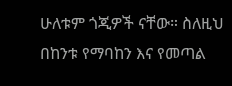ሁለቱም ጎጂዎች ናቸው። ስለዚህ በከንቱ የማባከን እና የመጣል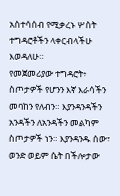አስተሳሰብ የሚቃረኑ ሦስት ተግዳሮቶችን ላቀርብላችሁ እወዳለሁ።
የመጀመሪያው ተግዳሮት፥ ስጦታዎች የሆንን እኛ እራሳችን መባከን የለብን። እያንዳንዳችን አንዳችን ለአንዳችን መልካም ስጦታዎች ነን። እያንዳንዱ ሰው፣ ወንድ ወይም ሴት በችሎታው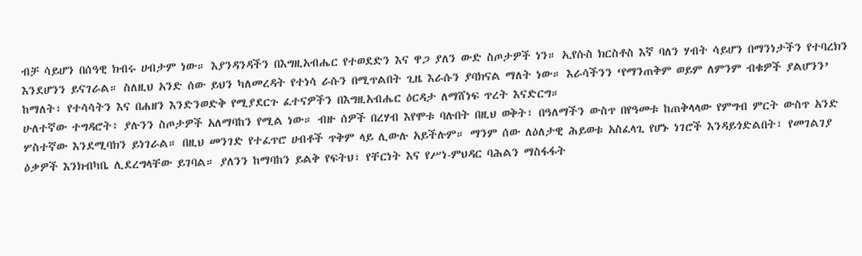ብቻ ሳይሆን በሰዓዊ ክብሩ ሀብታም ነው። እያንዳንዳችን በእግዚአብሔር የተወደድን እና ዋጋ ያለን ውድ ስጦታዎች ነን። ኢየሱስ ክርስቶስ እኛ ባለን ሃብት ሳይሆን በማንነታችን የተባረክን እንደሆንን ይናገራል። ስለዚህ አንድ ሰው ይህን ካለመረዳት የተነሳ ራሱን በሚጥልበት ጊዜ እራሱን ያባክናል ማለት ነው። እራሳችንን ‘የማንጠቅም ወይም ለምንም ብቁዎች ያልሆንን’ ከማለት፣ የተሳሳትን እና በሐዘን እንድንወድቅ የሚያደርጉ ፈተናዎችን በእግዚአብሔር ዕርዳታ ለማሸነፍ ጥረት እናድርግ።
ሁለተኛው ተግዳሮት፥ ያሉንን ስጦታዎች አለማባከን የሚል ነው። ብዙ ሰዎች በረሃብ እየሞቱ ባሉበት በዚህ ወቅት፣ በዓለማችን ውስጥ በየዓመቱ ከጠቅላላው የምግብ ምርት ውስጥ አንድ ሦስተኛው እንደሚባክን ይነገራል። በዚህ መንገድ የተፈጥሮ ሀብቶች ጥቅም ላይ ሊውሉ አይችሉም። ማንም ሰው ለዕለታዊ ሕይወቱ አስፈላጊ የሆኑ ነገሮች እንዳይጎድልበት፣ የመገልገያ ዕቃዎች እንክብካቤ ሊደረግላቸው ይገባል። ያለንን ከማባከን ይልቅ የፍትህ፣ የቸርነት እና የሥነ-ምህዳር ባሕልን ማስፋፋት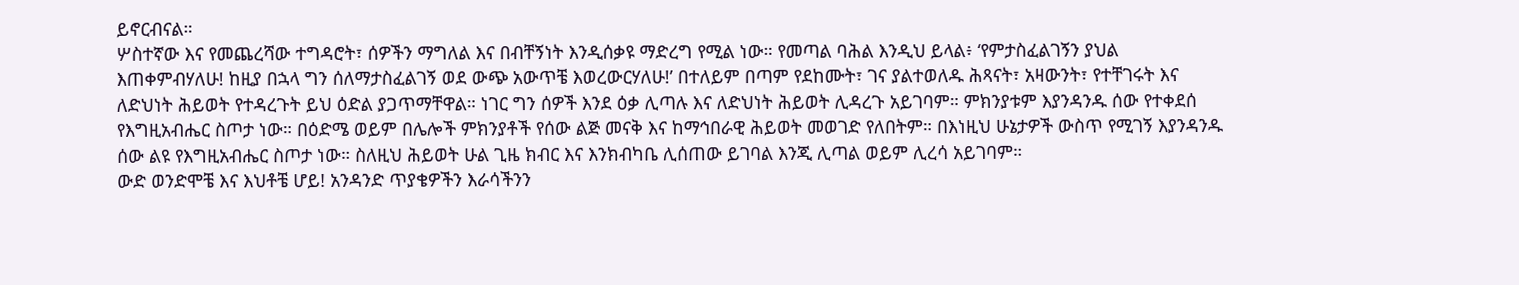ይኖርብናል።
ሦስተኛው እና የመጨረሻው ተግዳሮት፣ ሰዎችን ማግለል እና በብቸኝነት እንዲሰቃዩ ማድረግ የሚል ነው። የመጣል ባሕል እንዲህ ይላል፥ ‘የምታስፈልገኝን ያህል እጠቀምብሃለሁ! ከዚያ በኋላ ግን ሰለማታስፈልገኝ ወደ ውጭ አውጥቼ እወረውርሃለሁ!’ በተለይም በጣም የደከሙት፣ ገና ያልተወለዱ ሕጻናት፣ አዛውንት፣ የተቸገሩት እና ለድህነት ሕይወት የተዳረጉት ይህ ዕድል ያጋጥማቸዋል። ነገር ግን ሰዎች እንደ ዕቃ ሊጣሉ እና ለድህነት ሕይወት ሊዳረጉ አይገባም። ምክንያቱም እያንዳንዱ ሰው የተቀደሰ የእግዚአብሔር ስጦታ ነው። በዕድሜ ወይም በሌሎች ምክንያቶች የሰው ልጅ መናቅ እና ከማኅበራዊ ሕይወት መወገድ የለበትም። በእነዚህ ሁኔታዎች ውስጥ የሚገኝ እያንዳንዱ ሰው ልዩ የእግዚአብሔር ስጦታ ነው። ስለዚህ ሕይወት ሁል ጊዜ ክብር እና እንክብካቤ ሊሰጠው ይገባል እንጂ ሊጣል ወይም ሊረሳ አይገባም።
ውድ ወንድሞቼ እና እህቶቼ ሆይ! አንዳንድ ጥያቄዎችን እራሳችንን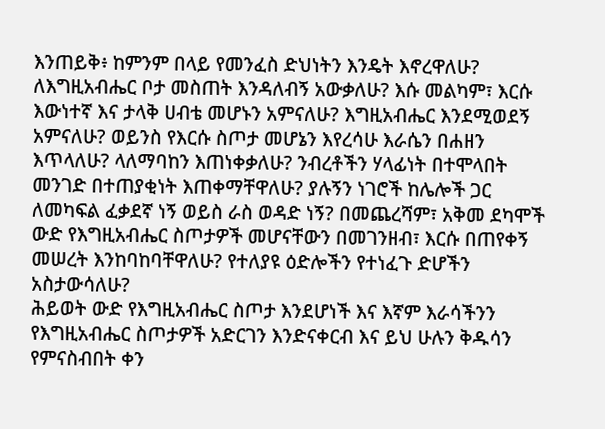እንጠይቅ፥ ከምንም በላይ የመንፈስ ድህነትን እንዴት እኖረዋለሁ? ለእግዚአብሔር ቦታ መስጠት እንዳለብኝ አውቃለሁ? እሱ መልካም፣ እርሱ እውነተኛ እና ታላቅ ሀብቴ መሆኑን አምናለሁ? እግዚአብሔር እንደሚወደኝ አምናለሁ? ወይንስ የእርሱ ስጦታ መሆኔን እየረሳሁ እራሴን በሐዘን እጥላለሁ? ላለማባከን እጠነቀቃለሁ? ንብረቶችን ሃላፊነት በተሞላበት መንገድ በተጠያቂነት እጠቀማቸዋለሁ? ያሉኝን ነገሮች ከሌሎች ጋር ለመካፍል ፈቃደኛ ነኝ ወይስ ራስ ወዳድ ነኝ? በመጨረሻም፣ አቅመ ደካሞች ውድ የእግዚአብሔር ስጦታዎች መሆናቸውን በመገንዘብ፣ እርሱ በጠየቀኝ መሠረት እንከባከባቸዋለሁ? የተለያዩ ዕድሎችን የተነፈጉ ድሆችን አስታውሳለሁ?
ሕይወት ውድ የእግዚአብሔር ስጦታ እንደሆነች እና እኛም እራሳችንን የእግዚአብሔር ስጦታዎች አድርገን እንድናቀርብ እና ይህ ሁሉን ቅዱሳን የምናስብበት ቀን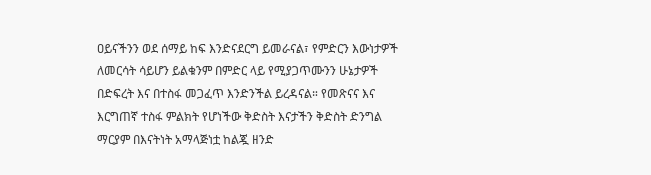ዐይናችንን ወደ ሰማይ ከፍ እንድናደርግ ይመራናል፣ የምድርን እውነታዎች ለመርሳት ሳይሆን ይልቁንም በምድር ላይ የሚያጋጥሙንን ሁኔታዎች በድፍረት እና በተስፋ መጋፈጥ እንድንችል ይረዳናል። የመጽናና እና እርግጠኛ ተስፋ ምልክት የሆነችው ቅድስት እናታችን ቅድስት ድንግል ማርያም በእናትነት አማላጅነቷ ከልጇ ዘንድ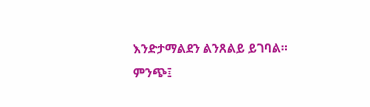እንድታማልደን ልንጸልይ ይገባል።
ምንጭ፤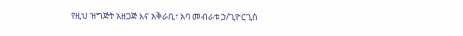የዚህ ዝግጅት አዘጋጅ እና አቅራቢ፣ አባ መብራቱ ኃ/ጊዮርጊስ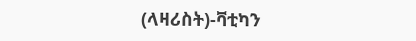(ላዛሪስት)-ቫቲካን